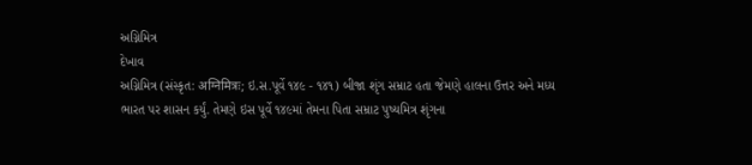અગ્નિમિત્ર
દેખાવ
અગ્નિમિત્ર (સંસ્કૃત: अग्निमित्रः; ઇ.સ.પૂર્વે ૧૪૯ - ૧૪૧) બીજા શૃંગ સમ્રાટ હતા જેમણે હાલના ઉત્તર અને મધ્ય ભારત પર શાસન કર્યું. તેમણે ઇસ પૂર્વે ૧૪૯માં તેમના પિતા સમ્રાટ પુષ્યમિત્ર શૃંગના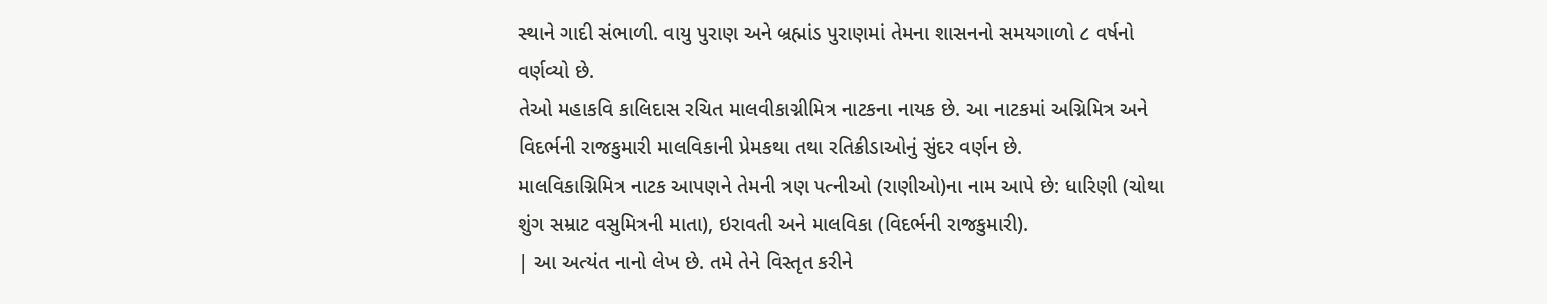સ્થાને ગાદી સંભાળી. વાયુ પુરાણ અને બ્રહ્માંડ પુરાણમાં તેમના શાસનનો સમયગાળો ૮ વર્ષનો વર્ણવ્યો છે.
તેઓ મહાકવિ કાલિદાસ રચિત માલવીકાગ્નીમિત્ર નાટકના નાયક છે. આ નાટકમાં અગ્નિમિત્ર અને વિદર્ભની રાજકુમારી માલવિકાની પ્રેમકથા તથા રતિક્રીડાઓનું સુંદર વર્ણન છે.
માલવિકાગ્નિમિત્ર નાટક આપણને તેમની ત્રણ પત્નીઓ (રાણીઓ)ના નામ આપે છે: ધારિણી (ચોથા શુંગ સમ્રાટ વસુમિત્રની માતા), ઇરાવતી અને માલવિકા (વિદર્ભની રાજકુમારી).
| આ અત્યંત નાનો લેખ છે. તમે તેને વિસ્તૃત કરીને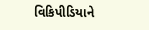વિકિપીડિયાને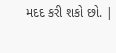મદદ કરી શકો છો. |